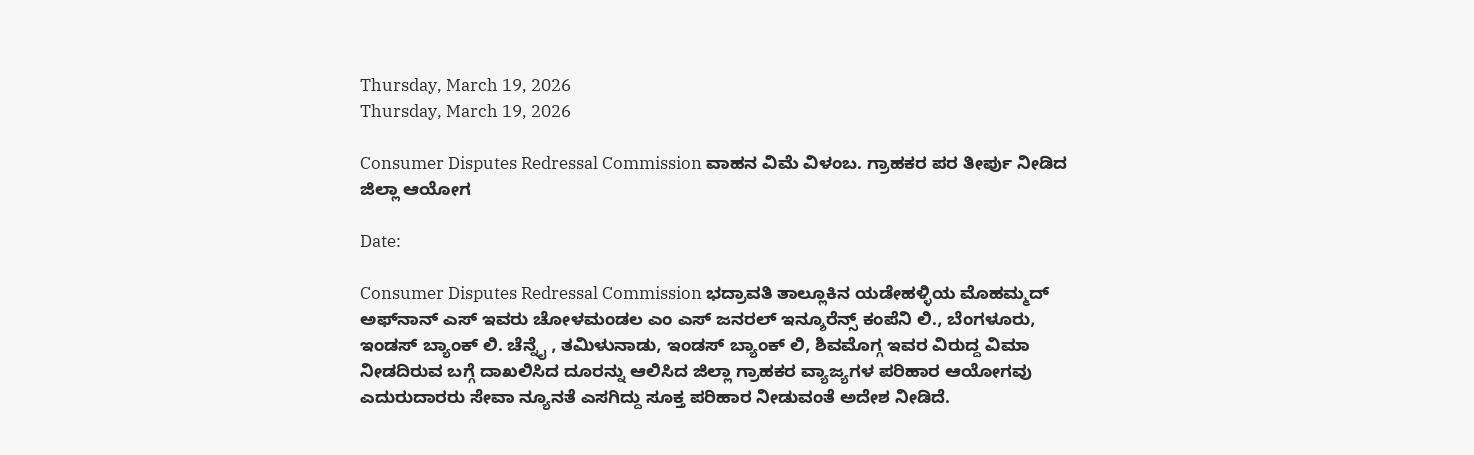Thursday, March 19, 2026
Thursday, March 19, 2026

Consumer Disputes Redressal Commission ವಾಹನ ವಿಮೆ ವಿಳಂಬ. ಗ್ರಾಹಕರ ಪರ ತೀರ್ಪು ನೀಡಿದ ಜಿಲ್ಲಾ ಆಯೋಗ

Date:

Consumer Disputes Redressal Commission ಭದ್ರಾವತಿ ತಾಲ್ಲೂಕಿನ ಯಡೇಹಳ್ಳಿಯ ಮೊಹಮ್ಮದ್ ಅಫ್‌ನಾನ್ ಎಸ್ ಇವರು ಚೋಳಮಂಡಲ ಎಂ ಎಸ್ ಜನರಲ್ ಇನ್ಶೂರೆನ್ಸ್ ಕಂಪೆನಿ ಲಿ., ಬೆಂಗಳೂರು, ಇಂಡಸ್ ಬ್ಯಾಂಕ್ ಲಿ. ಚೆನ್ನೈ , ತಮಿಳುನಾಡು, ಇಂಡಸ್ ಬ್ಯಾಂಕ್ ಲಿ, ಶಿವಮೊಗ್ಗ ಇವರ ವಿರುದ್ದ ವಿಮಾ ನೀಡದಿರುವ ಬಗ್ಗೆ ದಾಖಲಿಸಿದ ದೂರನ್ನು ಆಲಿಸಿದ ಜಿಲ್ಲಾ ಗ್ರಾಹಕರ ವ್ಯಾಜ್ಯಗಳ ಪರಿಹಾರ ಆಯೋಗವು ಎದುರುದಾರರು ಸೇವಾ ನ್ಯೂನತೆ ಎಸಗಿದ್ದು ಸೂಕ್ತ ಪರಿಹಾರ ನೀಡುವಂತೆ ಅದೇಶ ನೀಡಿದೆ.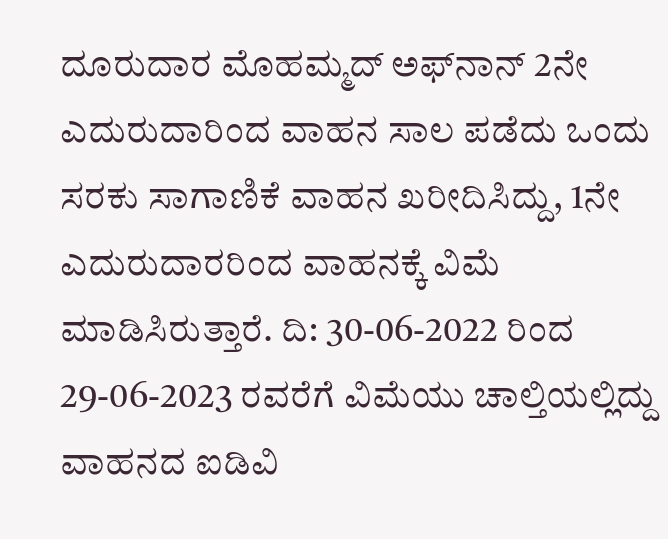ದೂರುದಾರ ಮೊಹಮ್ಮದ್ ಅಫ್‌ನಾನ್ 2ನೇ ಎದುರುದಾರಿಂದ ವಾಹನ ಸಾಲ ಪಡೆದು ಒಂದು ಸರಕು ಸಾಗಾಣಿಕೆ ವಾಹನ ಖರೀದಿಸಿದ್ದು, 1ನೇ ಎದುರುದಾರರಿಂದ ವಾಹನಕ್ಕೆ ವಿಮೆ ಮಾಡಿಸಿರುತ್ತಾರೆ. ದಿ: 30-06-2022 ರಿಂದ 29-06-2023 ರವರೆಗೆ ವಿಮೆಯು ಚಾಲ್ತಿಯಲ್ಲಿದ್ದು ವಾಹನದ ಐಡಿವಿ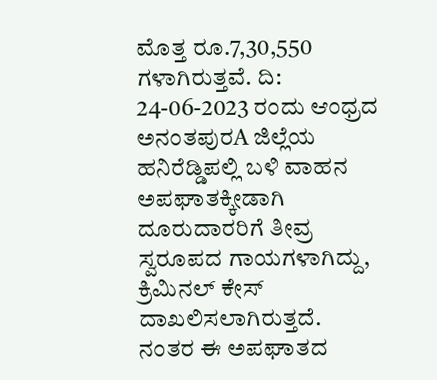ಮೊತ್ತ ರೂ.7,30,550 ಗಳಾಗಿರುತ್ತವೆ. ದಿ: 24-06-2023 ರಂದು ಆಂಧ್ರದ ಅನಂತಪುರA ಜಿಲ್ಲೆಯ ಹನಿರೆಡ್ಡಿಪಲ್ಲಿ ಬಳಿ ವಾಹನ ಅಪಘಾತಕ್ಕೀಡಾಗಿ ದೂರುದಾರರಿಗೆ ತೀವ್ರ ಸ್ವರೂಪದ ಗಾಯಗಳಾಗಿದ್ದು, ಕ್ರಿಮಿನಲ್ ಕೇಸ್ ದಾಖಲಿಸಲಾಗಿರುತ್ತದೆ. ನಂತರ ಈ ಅಪಘಾತದ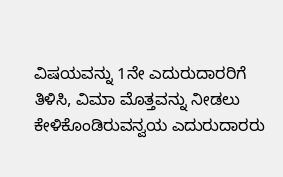ವಿಷಯವನ್ನು 1ನೇ ಎದುರುದಾರರಿಗೆ ತಿಳಿಸಿ, ವಿಮಾ ಮೊತ್ತವನ್ನು ನೀಡಲು ಕೇಳಿಕೊಂಡಿರುವನ್ವಯ ಎದುರುದಾರರು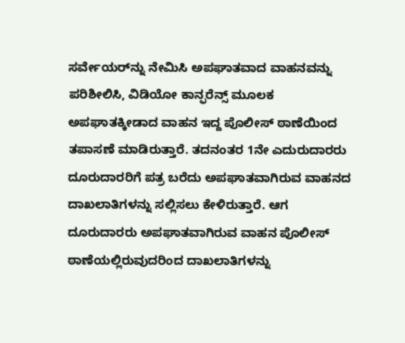ಸರ್ವೇಯರ್‌ನ್ನು ನೇಮಿಸಿ ಅಪಘಾತವಾದ ವಾಹನವನ್ನು ಪರಿಶೀಲಿಸಿ, ವಿಡಿಯೋ ಕಾನ್ಫರೆನ್ಸ್ ಮೂಲಕ ಅಪಘಾತಕ್ಕೀಡಾದ ವಾಹನ ಇದ್ದ ಪೊಲೀಸ್ ಠಾಣೆಯಿಂದ ತಪಾಸಣೆ ಮಾಡಿರುತ್ತಾರೆ. ತದನಂತರ 1ನೇ ಎದುರುದಾರರು ದೂರುದಾರರಿಗೆ ಪತ್ರ ಬರೆದು ಅಪಘಾತವಾಗಿರುವ ವಾಹನದ ದಾಖಲಾತಿಗಳನ್ನು ಸಲ್ಲಿಸಲು ಕೇಳಿರುತ್ತಾರೆ. ಆಗ ದೂರುದಾರರು ಅಪಘಾತವಾಗಿರುವ ವಾಹನ ಪೊಲೀಸ್ ಠಾಣೆಯಲ್ಲಿರುವುದರಿಂದ ದಾಖಲಾತಿಗಳನ್ನು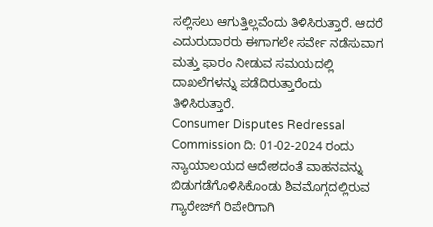ಸಲ್ಲಿಸಲು ಆಗುತ್ತಿಲ್ಲವೆಂದು ತಿಳಿಸಿರುತ್ತಾರೆ. ಆದರೆ ಎದುರುದಾರರು ಈಗಾಗಲೇ ಸರ್ವೇ ನಡೆಸುವಾಗ ಮತ್ತು ಫಾರಂ ನೀಡುವ ಸಮಯದಲ್ಲಿ ದಾಖಲೆಗಳನ್ನು ಪಡೆದಿರುತ್ತಾರೆಂದು ತಿಳಿಸಿರುತ್ತಾರೆ.
Consumer Disputes Redressal Commission ದಿ: 01-02-2024 ರಂದು ನ್ಯಾಯಾಲಯದ ಆದೇಶದಂತೆ ವಾಹನವನ್ನು ಬಿಡುಗಡೆಗೊಳಿಸಿಕೊಂಡು ಶಿವಮೊಗ್ಗದಲ್ಲಿರುವ ಗ್ಯಾರೇಜ್‌ಗೆ ರಿಪೇರಿಗಾಗಿ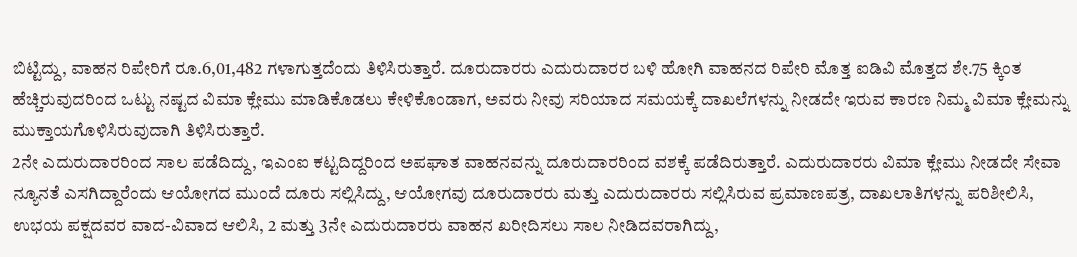ಬಿಟ್ಟಿದ್ದು, ವಾಹನ ರಿಪೇರಿಗೆ ರೂ.6,01,482 ಗಳಾಗುತ್ತದೆಂದು ತಿಳಿಸಿರುತ್ತಾರೆ. ದೂರುದಾರರು ಎದುರುದಾರರ ಬಳಿ ಹೋಗಿ ವಾಹನದ ರಿಪೇರಿ ಮೊತ್ತ ಐಡಿವಿ ಮೊತ್ತದ ಶೇ.75 ಕ್ಕಿಂತ ಹೆಚ್ಚಿರುವುದರಿಂದ ಒಟ್ಟು ನಷ್ಟದ ವಿಮಾ ಕ್ಲೇಮು ಮಾಡಿಕೊಡಲು ಕೇಳಿಕೊಂಡಾಗ, ಅವರು ನೀವು ಸರಿಯಾದ ಸಮಯಕ್ಕೆ ದಾಖಲೆಗಳನ್ನು ನೀಡದೇ ಇರುವ ಕಾರಣ ನಿಮ್ಮ ವಿಮಾ ಕ್ಲೇಮನ್ನು ಮುಕ್ತಾಯಗೊಳಿಸಿರುವುದಾಗಿ ತಿಳಿಸಿರುತ್ತಾರೆ.
2ನೇ ಎದುರುದಾರರಿಂದ ಸಾಲ ಪಡೆದಿದ್ದು, ಇಎಂಐ ಕಟ್ಟದಿದ್ದರಿಂದ ಅಪಘಾತ ವಾಹನವನ್ನು ದೂರುದಾರರಿಂದ ವಶಕ್ಕೆ ಪಡೆದಿರುತ್ತಾರೆ. ಎದುರುದಾರರು ವಿಮಾ ಕ್ಲೇಮು ನೀಡದೇ ಸೇವಾ ನ್ಯೂನತೆ ಎಸಗಿದ್ದಾರೆಂದು ಆಯೋಗದ ಮುಂದೆ ದೂರು ಸಲ್ಲಿಸಿದ್ದು, ಆಯೋಗವು ದೂರುದಾರರು ಮತ್ತು ಎದುರುದಾರರು ಸಲ್ಲಿಸಿರುವ ಪ್ರಮಾಣಪತ್ರ, ದಾಖಲಾತಿಗಳನ್ನು ಪರಿಶೀಲಿಸಿ, ಉಭಯ ಪಕ್ಷದವರ ವಾದ-ವಿವಾದ ಆಲಿಸಿ, 2 ಮತ್ತು 3ನೇ ಎದುರುದಾರರು ವಾಹನ ಖರೀದಿಸಲು ಸಾಲ ನೀಡಿದವರಾಗಿದ್ದು,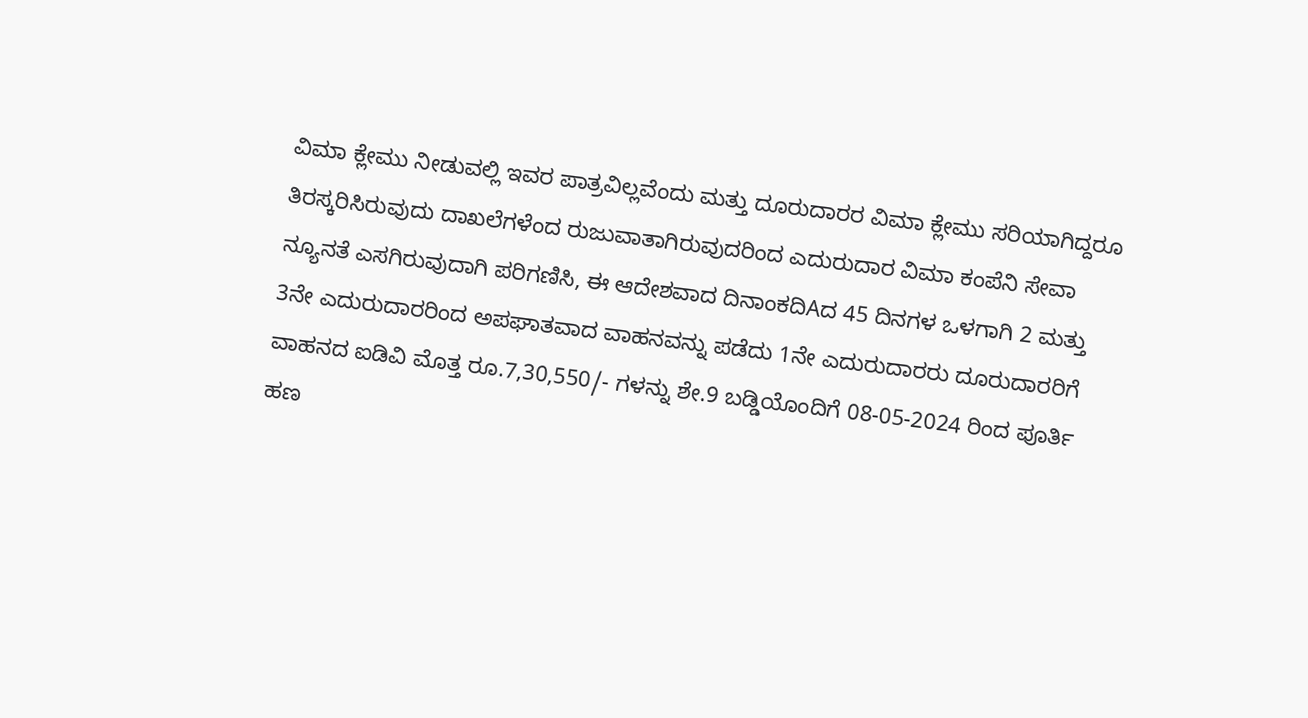ವಿಮಾ ಕ್ಲೇಮು ನೀಡುವಲ್ಲಿ ಇವರ ಪಾತ್ರವಿಲ್ಲವೆಂದು ಮತ್ತು ದೂರುದಾರರ ವಿಮಾ ಕ್ಲೇಮು ಸರಿಯಾಗಿದ್ದರೂ ತಿರಸ್ಕರಿಸಿರುವುದು ದಾಖಲೆಗಳೆಂದ ರುಜುವಾತಾಗಿರುವುದರಿಂದ ಎದುರುದಾರ ವಿಮಾ ಕಂಪೆನಿ ಸೇವಾ ನ್ಯೂನತೆ ಎಸಗಿರುವುದಾಗಿ ಪರಿಗಣಿಸಿ, ಈ ಆದೇಶವಾದ ದಿನಾಂಕದಿAದ 45 ದಿನಗಳ ಒಳಗಾಗಿ 2 ಮತ್ತು 3ನೇ ಎದುರುದಾರರಿಂದ ಅಪಘಾತವಾದ ವಾಹನವನ್ನು ಪಡೆದು 1ನೇ ಎದುರುದಾರರು ದೂರುದಾರರಿಗೆ ವಾಹನದ ಐಡಿವಿ ಮೊತ್ತ ರೂ.7,30,550/- ಗಳನ್ನು ಶೇ.9 ಬಡ್ಡಿಯೊಂದಿಗೆ 08-05-2024 ರಿಂದ ಪೂರ್ತಿ ಹಣ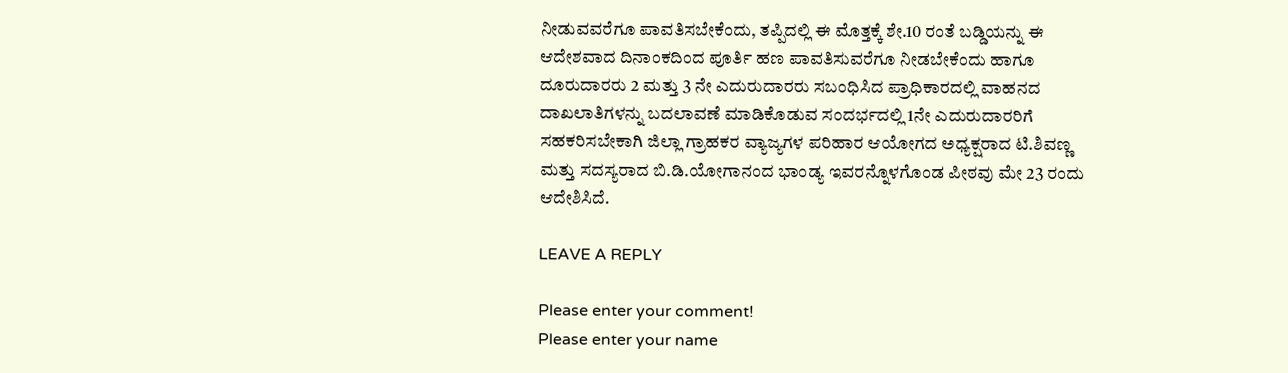ನೀಡುವವರೆಗೂ ಪಾವತಿಸಬೇಕೆಂದು, ತಪ್ಪಿದಲ್ಲಿ ಈ ಮೊತ್ತಕ್ಕೆ ಶೇ.10 ರಂತೆ ಬಡ್ಡಿಯನ್ನು ಈ ಆದೇಶವಾದ ದಿನಾಂಕದಿಂದ ಪೂರ್ತಿ ಹಣ ಪಾವತಿಸುವರೆಗೂ ನೀಡಬೇಕೆಂದು ಹಾಗೂ ದೂರುದಾರರು 2 ಮತ್ತು 3 ನೇ ಎದುರುದಾರರು ಸಬಂಧಿಸಿದ ಪ್ರಾಧಿಕಾರದಲ್ಲಿ ವಾಹನದ ದಾಖಲಾತಿಗಳನ್ನು ಬದಲಾವಣೆ ಮಾಡಿಕೊಡುವ ಸಂದರ್ಭದಲ್ಲಿ 1ನೇ ಎದುರುದಾರರಿಗೆ ಸಹಕರಿಸಬೇಕಾಗಿ ಜಿಲ್ಲಾ ಗ್ರಾಹಕರ ವ್ಯಾಜ್ಯಗಳ ಪರಿಹಾರ ಆಯೋಗದ ಅಧ್ಯಕ್ಷರಾದ ಟಿ.ಶಿವಣ್ಣ ಮತ್ತು ಸದಸ್ಯರಾದ ಬಿ.ಡಿ.ಯೋಗಾನಂದ ಭಾಂಡ್ಯ ಇವರನ್ನೊಳಗೊಂಡ ಪೀಠವು ಮೇ 23 ರಂದು ಆದೇಶಿಸಿದೆ.

LEAVE A REPLY

Please enter your comment!
Please enter your name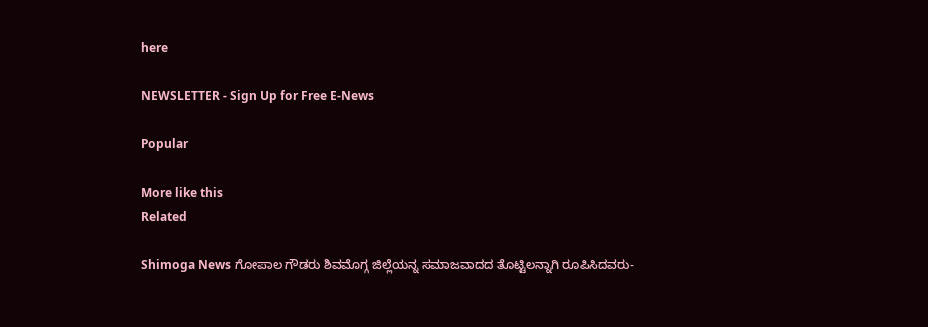here

NEWSLETTER - Sign Up for Free E-News

Popular

More like this
Related

Shimoga News ಗೋಪಾಲ ಗೌಡರು ಶಿವಮೊಗ್ಗ ಜಿಲ್ಲೆಯನ್ನ ಸಮಾಜವಾದದ ತೊಟ್ಟಿಲನ್ನಾಗಿ ರೂಪಿಸಿದವರು-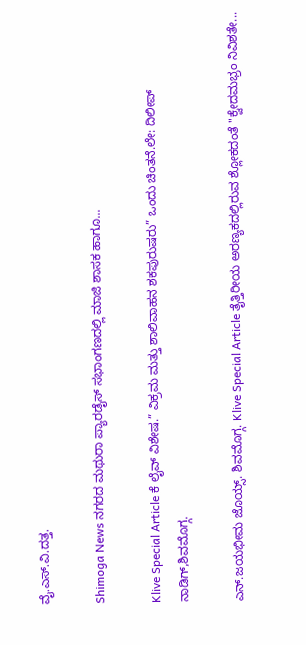ವೈ.ಎಸ್.ವಿ.ದತ್ತ.

Shimoga News ನಗರದ ಮಥುರಾ ಪ್ಯಾರಡೈಸ್ ಸಭಾಂಗಣದಲ್ಲಿ ಮಾಜಿ ಶಾಸಕ ಹಾಗೂ...

Klive Special Article ಕೆ ಲೈವ್ ವಿಶೇಷ.” ವಿಕ್ರಮ ಮತ್ತು ಶಾಲಿವಾಹನ ಶಕಪುರುಷರು” ಒಂದು ಚಿಂತನೆ.ಲೇ: ದಿಲೀಪ್ ನಾಡಿಗ್,ಶಿವಮೊಗ್ಗ.

ಎನ್.ಜಯಭೀಮ ಜೊಯ್ಸ್. ಶಿವಮೊಗ್ಗ. Klive Special Article ತೈತ್ತಿರೀಯ ಅರಣ್ಯಕದಲ್ಲಿರುವ ಶ್ಲೋಕದಂತೆ "ಕ್ವೇದಮಭ್ರಂ ನಿವಿಶತೇ...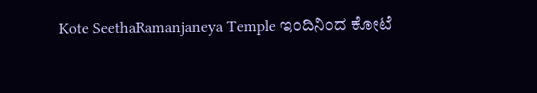Kote SeethaRamanjaneya Temple ಇಂದಿನಿಂದ ಕೋಟೆ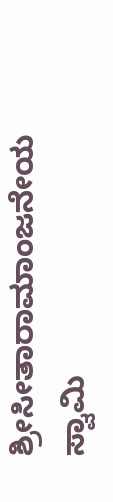ಶ್ರೀಸೀತಾರಾಮಾಂಜನೇಯ ಸ್ವಾಮಿ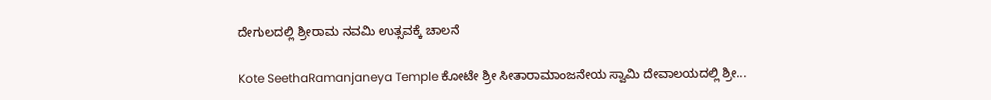ದೇಗುಲದಲ್ಲಿ ಶ್ರೀರಾಮ ನವಮಿ ಉತ್ಸವಕ್ಕೆ ಚಾಲನೆ

Kote SeethaRamanjaneya Temple ಕೋಟೇ ಶ್ರೀ ಸೀತಾರಾಮಾಂಜನೇಯ ಸ್ವಾಮಿ ದೇವಾಲಯದಲ್ಲಿ ಶ್ರೀ...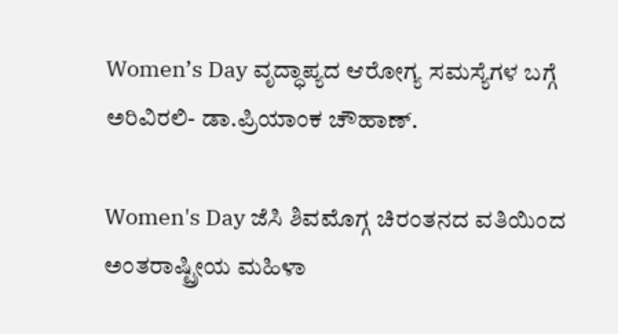Women’s Day ವೃದ್ಧಾಪ್ಯದ ಆರೋಗ್ಯ ಸಮಸ್ಯೆಗಳ ಬಗ್ಗೆ ಅರಿವಿರಲಿ- ಡಾ.ಪ್ರಿಯಾಂಕ ಚೌಹಾಣ್.

Women's Day ಜೆಸಿ ಶಿವಮೊಗ್ಗ ಚಿರಂತನದ ವತಿಯಿಂದ ಅಂತರಾಷ್ಟ್ರೀಯ ಮಹಿಳಾ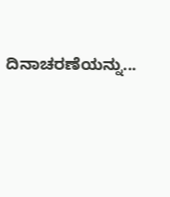ದಿನಾಚರಣೆಯನ್ನು...